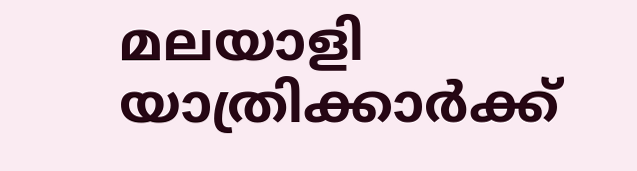മലയാളി യാത്രിക്കാർക്ക്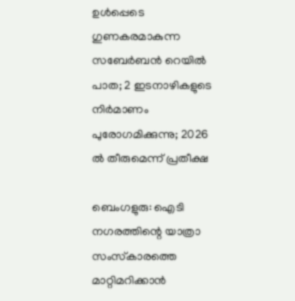ഉൾപ്പെടെ ഗുണകരമാകുന്ന സബേര്‍ബന്‍ റെയിൽ പാത; 2 ഇടനാഴികളുടെ നിര്‍മാണം പുരോഗമിക്കുന്നു; 2026 ൽ തീരുമെന്ന് പ്രതീക്ഷ

ബെംഗളുരു: ഐടി നഗരത്തിന്റെ യാത്രാ സംസ്‌കാരത്തെ മാറ്റിമറിക്കാന്‍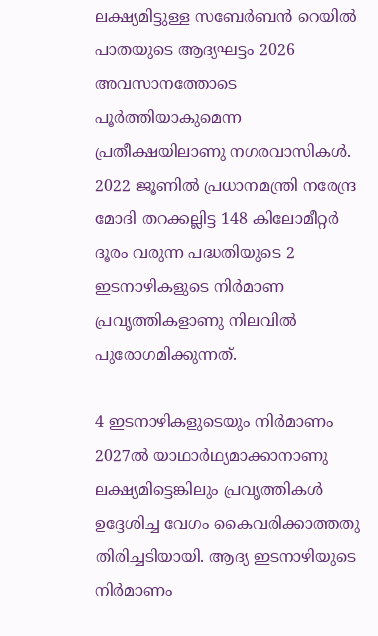ലക്ഷ്യമിട്ടുള്ള സബേര്‍ബന്‍ റെയില്‍ പാതയുടെ ആദ്യഘട്ടം 2026 അവസാനത്തോടെ പൂര്‍ത്തിയാകുമെന്ന പ്രതീക്ഷയിലാണു നഗരവാസികള്‍. 2022 ജൂണില്‍ പ്രധാനമന്ത്രി നരേന്ദ്ര മോദി തറക്കല്ലിട്ട 148 കിലോമീറ്റര്‍ ദൂരം വരുന്ന പദ്ധതിയുടെ 2 ഇടനാഴികളുടെ നിര്‍മാണ പ്രവൃത്തികളാണു നിലവില്‍ പുരോഗമിക്കുന്നത്.

4 ഇടനാഴികളുടെയും നിര്‍മാണം 2027ല്‍ യാഥാര്‍ഥ്യമാക്കാനാണു ലക്ഷ്യമിട്ടെങ്കിലും പ്രവൃത്തികള്‍ ഉദ്ദേശിച്ച വേഗം കൈവരിക്കാത്തതു തിരിച്ചടിയായി. ആദ്യ ഇടനാഴിയുടെ നിര്‍മാണം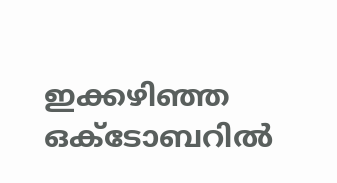ഇക്കഴിഞ്ഞ ഒക്ടോബറില്‍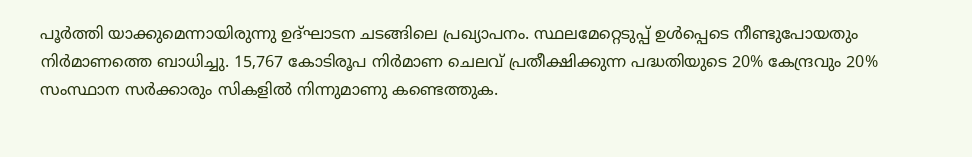പൂര്‍ത്തി യാക്കുമെന്നായിരുന്നു ഉദ്ഘാടന ചടങ്ങിലെ പ്രഖ്യാപനം. സ്ഥലമേറ്റെടുപ്പ് ഉള്‍പ്പെടെ നീണ്ടുപോയതും നിര്‍മാണത്തെ ബാധിച്ചു. 15,767 കോടിരൂപ നിര്‍മാണ ചെലവ് പ്രതീക്ഷിക്കുന്ന പദ്ധതിയുടെ 20% കേന്ദ്രവും 20% സംസ്ഥാന സര്‍ക്കാരും സികളില്‍ നിന്നുമാണു കണ്ടെത്തുക.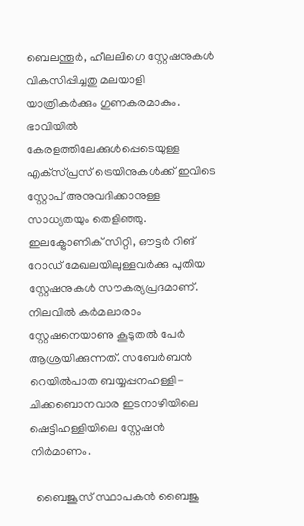ബെലന്തൂര്‍, ഹീലലിഗെ സ്റ്റേഷനുകള്‍ വികസിപ്പിച്ചതു മലയാളി യാത്രികര്‍ക്കും ഗുണകരമാകും. ഭാവിയില്‍ കേരളത്തിലേക്കുള്‍പ്പെടെയുള്ള എക്‌സ്പ്രസ് ട്രെയിനുകള്‍ക്ക് ഇവിടെ സ്റ്റോപ് അനുവദിക്കാനുള്ള സാധ്യതയും തെളിഞ്ഞു. ഇലക്ട്രോണിക് സിറ്റി, ഔട്ടര്‍ റിങ് റോഡ് മേഖലയിലുള്ളവര്‍ക്കു പുതിയ സ്റ്റേഷനുകള്‍ സൗകര്യപ്രദമാണ്. നിലവില്‍ കര്‍മലാരാം സ്റ്റേഷനെയാണു കൂടുതല്‍ പേര്‍ ആശ്രയിക്കുന്നത്. സബേര്‍ബന്‍ റെയില്‍പാത ബയ്യപ്പനഹള്ളി-ചിക്കബൊനവാര ഇടനാഴിയിലെ ഷെട്ടിഹള്ളിയിലെ സ്റ്റേഷന്‍ നിര്‍മാണം.

  ബൈജൂസ് സ്ഥാപകൻ ബൈജു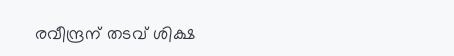രവീന്ദ്രന് തടവ് ശിക്ഷ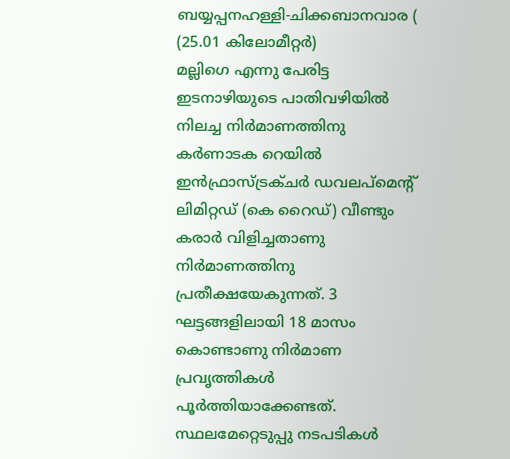ബയ്യപ്പനഹള്ളി-ചിക്കബാനവാര ( (25.01 കിലോമീറ്റര്‍)
മല്ലിഗെ എന്നു പേരിട്ട ഇടനാഴിയുടെ പാതിവഴിയില്‍ നിലച്ച നിര്‍മാണത്തിനു കര്‍ണാടക റെയില്‍ ഇന്‍ഫ്രാസ്ട്രക്ചര്‍ ഡവലപ്‌മെന്റ് ലിമിറ്റഡ് (കെ റൈഡ്) വീണ്ടും കരാര്‍ വിളിച്ചതാണു നിര്‍മാണത്തിനു പ്രതീക്ഷയേകുന്നത്. 3 ഘട്ടങ്ങളിലായി 18 മാസം കൊണ്ടാണു നിര്‍മാണ പ്രവൃത്തികള്‍ പൂര്‍ത്തിയാക്കേണ്ടത്. സ്ഥലമേറ്റെടുപ്പു നടപടികള്‍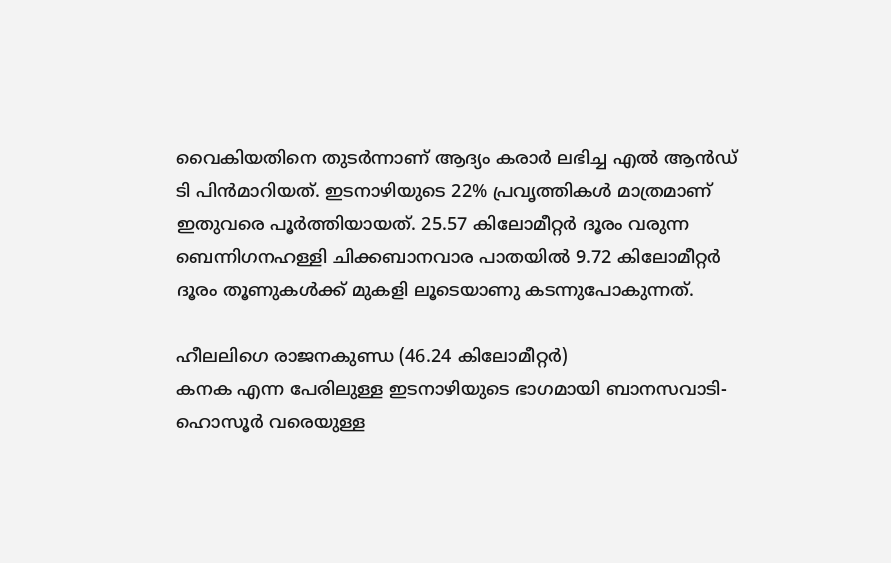വൈകിയതിനെ തുടര്‍ന്നാണ് ആദ്യം കരാര്‍ ലഭിച്ച എല്‍ ആന്‍ഡ് ടി പിന്‍മാറിയത്. ഇടനാഴിയുടെ 22% പ്രവൃത്തികള്‍ മാത്രമാണ് ഇതുവരെ പൂര്‍ത്തിയായത്. 25.57 കിലോമീറ്റര്‍ ദൂരം വരുന്ന ബെന്നിഗനഹള്ളി ചിക്കബാനവാര പാതയില്‍ 9.72 കിലോമീറ്റര്‍ ദൂരം തൂണുകള്‍ക്ക് മുകളി ലൂടെയാണു കടന്നുപോകുന്നത്.

ഹീലലിഗെ രാജനകുണ്ഡ (46.24 കിലോമീറ്റര്‍)
കനക എന്ന പേരിലുള്ള ഇടനാഴിയുടെ ഭാഗമായി ബാനസവാടി- ഹൊസൂര്‍ വരെയുള്ള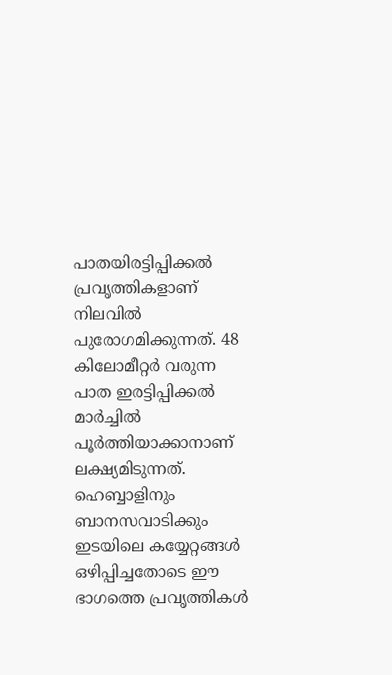പാതയിരട്ടിപ്പിക്കല്‍ പ്രവൃത്തികളാണ് നിലവില്‍ പുരോഗമിക്കുന്നത്. 48 കിലോമീറ്റര്‍ വരുന്ന പാത ഇരട്ടിപ്പിക്കല്‍ മാര്‍ച്ചില്‍ പൂര്‍ത്തിയാക്കാനാണ് ലക്ഷ്യമിടുന്നത്. ഹെബ്ബാളിനും ബാനസവാടിക്കും ഇടയിലെ കയ്യേറ്റങ്ങള്‍ ഒഴിപ്പിച്ചതോടെ ഈ ഭാഗത്തെ പ്രവൃത്തികള്‍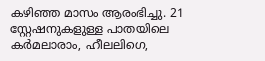കഴിഞ്ഞ മാസം ആരംഭിച്ചു. 21 സ്റ്റേഷനുകളുള്ള പാതയിലെ കര്‍മലാരാം, ഹീലലിഗെ,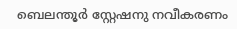ബെലന്തൂര്‍ സ്റ്റേഷനു നവീകരണം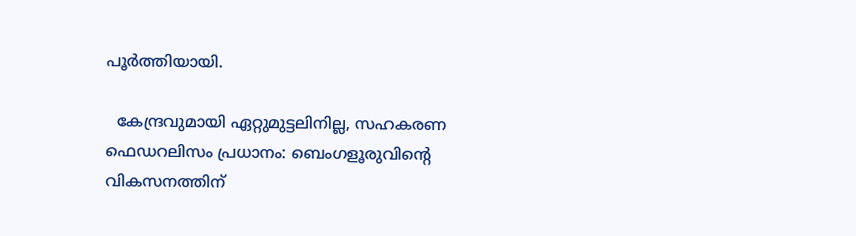പൂര്‍ത്തിയായി.

  കേന്ദ്രവുമായി ഏറ്റുമുട്ടലിനില്ല, സഹകരണ ഫെഡറലിസം പ്രധാനം: ബെംഗളൂരുവിന്റെ വികസനത്തിന്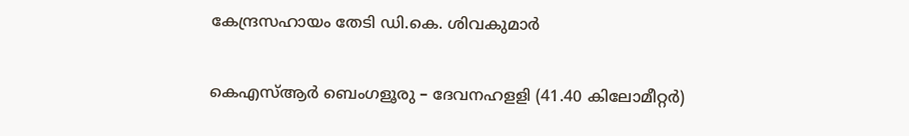കേന്ദ്രസഹായം തേടി ഡി.കെ. ശിവകുമാർ

കെഎസ്ആര്‍ ബെംഗളൂരു – ദേവനഹളളി (41.40 കിലോമീറ്റര്‍)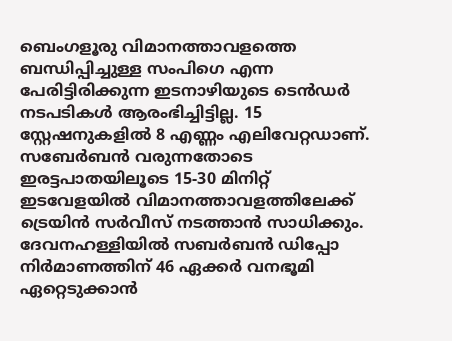ബെംഗളൂരു വിമാനത്താവളത്തെ ബന്ധിപ്പിച്ചുള്ള സംപിഗെ എന്ന പേരിട്ടിരിക്കുന്ന ഇടനാഴിയുടെ ടെന്‍ഡര്‍ നടപടികള്‍ ആരംഭിച്ചിട്ടില്ല. 15 സ്റ്റേഷനുകളില്‍ 8 എണ്ണം എലിവേറ്റഡാണ്. സബേര്‍ബന്‍ വരുന്നതോടെ ഇരട്ടപാതയിലൂടെ 15-30 മിനിറ്റ് ഇടവേളയില്‍ വിമാനത്താവളത്തിലേക്ക് ട്രെയിന്‍ സര്‍വീസ് നടത്താന്‍ സാധിക്കും. ദേവനഹള്ളിയില്‍ സബര്‍ബന്‍ ഡിപ്പോ നിര്‍മാണത്തിന് 46 ഏക്കര്‍ വനഭൂമി ഏറ്റെടുക്കാന്‍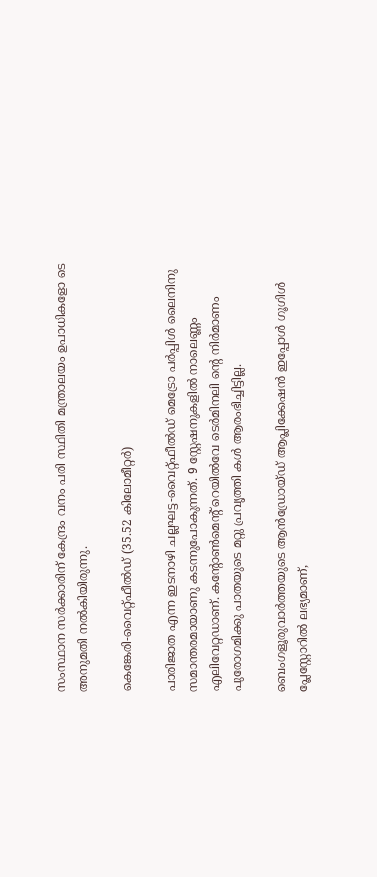സംസ്ഥാന സര്‍ക്കാരിന് കേന്ദ്രം വനം പരി സ്ഥിതി മന്ത്രാലയം ഉപാധികളോ ടെ അനുമതി നല്‍കിയിരുന്നു.

കെങ്കേരി-വൈറ്റ്ഫീല്‍ഡ് (35.52 കിലോമീറ്റര്‍)

പാരിജാത എന്ന ഇടനാഴി ചല്ലഘട്ട-വൈറ്റ്ഫീല്‍ഡ് മെട്രോ പര്‍പ്പിള്‍ ലൈനിനു സമാന്തരമായാണു കടന്നുപോകുന്നത്. 9 സ്റ്റേഷനുകളില്‍ നാലെണ്ണം എലിവേറ്റഡാണ്. കന്റോണ്‍മെന്റ് റെയില്‍വേ ടെര്‍മിനലി ന്റെ നിര്‍മാണം പുരോഗമിക്കു പാതയുടെ മറ്റു പ്രവൃത്തി കള്‍ ആരംഭിച്ചിട്ടില്ല.

ബെംഗളൂരുവാർത്തയുടെ ആൻഡ്രോയ്ഡ് ആപ്ലിക്കേഷൻ ഇപ്പോൾ ഗൂഗിൾ പ്ലേസ്റ്റോറിൽ ലഭ്യമാണ്,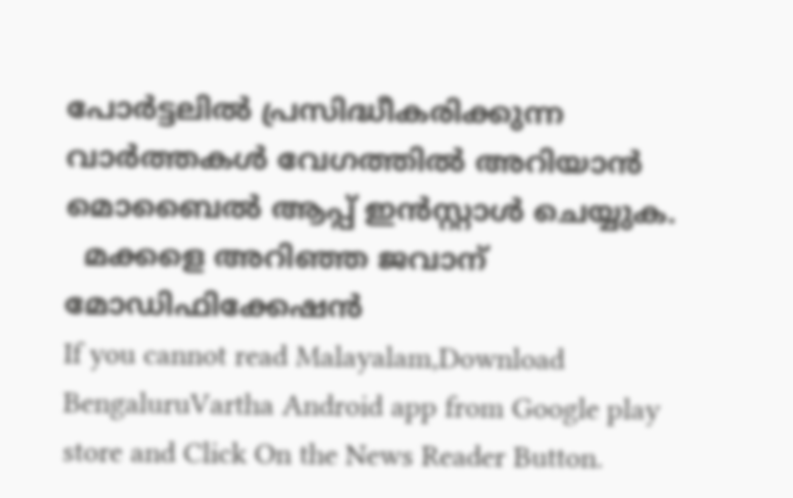പോർട്ടലിൽ പ്രസിദ്ധീകരിക്കുന്ന വാർത്തകൾ വേഗത്തിൽ അറിയാൻ മൊബൈൽ ആപ്പ് ഇൻസ്റ്റാൾ ചെയ്യുക.
  മക്കളെ അറിഞ്ഞ ജവാന് മോഡിഫിക്കേഷന്‍
If you cannot read Malayalam,Download BengaluruVartha Android app from Google play store and Click On the News Reader Button.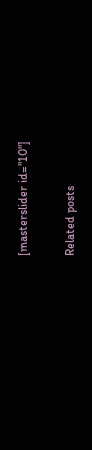[masterslider id="10"]

Related posts